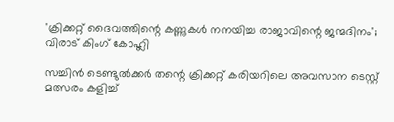'ക്രിക്കറ്റ് ദൈവത്തിന്റെ കണ്ണുകൾ നനയിച്ച രാജാവിന്റെ ജന്മദിനം'; വിരാട് കിംഗ് കോഹ്ലി

സച്ചിൻ ടെണ്ടുൽക്കർ തന്റെ ക്രിക്കറ്റ് കരിയറിലെ അവസാന ടെസ്റ്റ് മത്സരം കളിച്ച്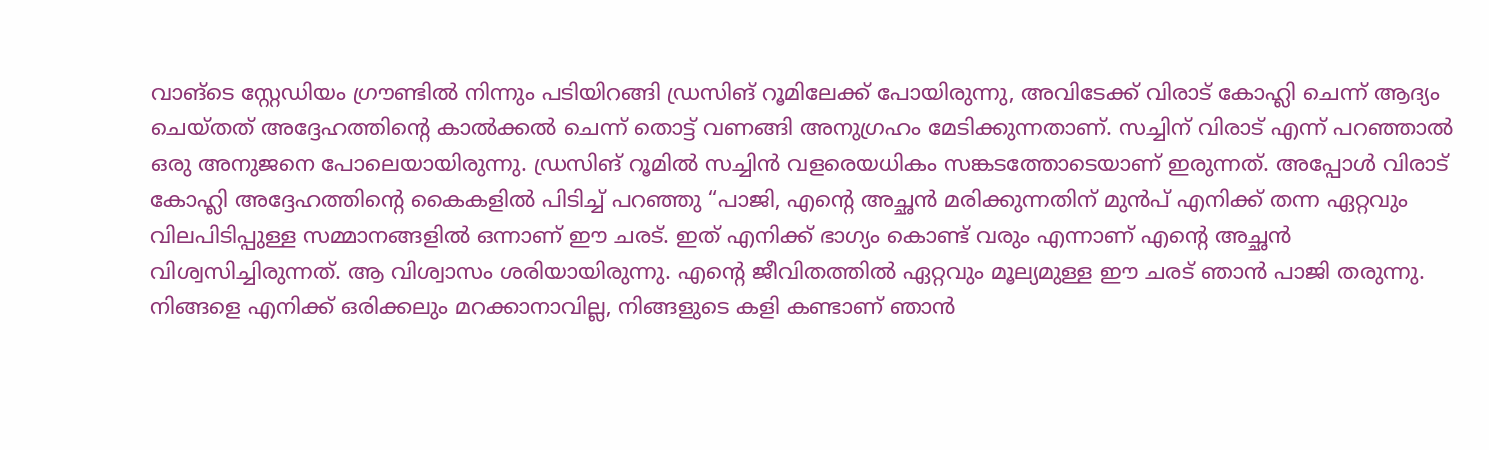വാങ്‌ടെ സ്റ്റേഡിയം ഗ്രൗണ്ടിൽ നിന്നും പടിയിറങ്ങി ഡ്രസിങ് റൂമിലേക്ക് പോയിരുന്നു, അവിടേക്ക് വിരാട് കോഹ്ലി ചെന്ന് ആദ്യം ചെയ്തത് അദ്ദേഹത്തിന്റെ കാൽക്കൽ ചെന്ന് തൊട്ട് വണങ്ങി അനുഗ്രഹം മേടിക്കുന്നതാണ്. സച്ചിന് വിരാട് എന്ന് പറഞ്ഞാൽ ഒരു അനുജനെ പോലെയായിരുന്നു. ഡ്രസിങ് റൂമിൽ സച്ചിൻ വളരെയധികം സങ്കടത്തോടെയാണ് ഇരുന്നത്. അപ്പോൾ വിരാട് കോഹ്ലി അദ്ദേഹത്തിന്റെ കൈകളിൽ പിടിച്ച് പറഞ്ഞു “പാജി, എന്റെ അച്ഛൻ മരിക്കുന്നതിന് മുൻപ് എനിക്ക് തന്ന ഏറ്റവും വിലപിടിപ്പുള്ള സമ്മാനങ്ങളിൽ ഒന്നാണ് ഈ ചരട്. ഇത് എനിക്ക് ഭാഗ്യം കൊണ്ട് വരും എന്നാണ് എന്റെ അച്ഛൻ വിശ്വസിച്ചിരുന്നത്. ആ വിശ്വാസം ശരിയായിരുന്നു. എന്റെ ജീവിതത്തിൽ ഏറ്റവും മൂല്യമുള്ള ഈ ചരട് ഞാൻ പാജി തരുന്നു. നിങ്ങളെ എനിക്ക് ഒരിക്കലും മറക്കാനാവില്ല, നിങ്ങളുടെ കളി കണ്ടാണ് ഞാൻ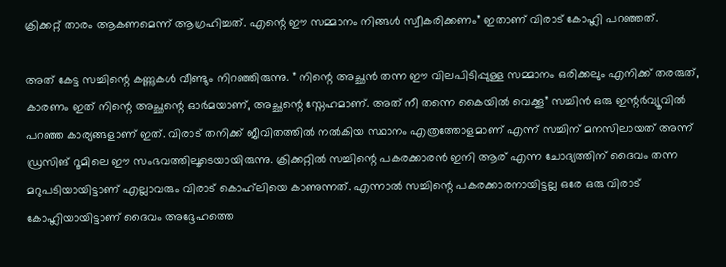ക്രിക്കറ്റ് താരം ആകണമെന്ന് ആഗ്രഹിച്ചത്. എന്റെ ഈ സമ്മാനം നിങ്ങൾ സ്വീകരിക്കണം” ഇതാണ് വിരാട് കോഹ്ലി പറഞ്ഞത്.

അത് കേട്ട സച്ചിന്റെ കണ്ണുകൾ വീണ്ടും നിറഞ്ഞിരുന്നു. ” നിന്റെ അച്ഛൻ തന്ന ഈ വിലപിടിപ്പുള്ള സമ്മാനം ഒരിക്കലും എനിക്ക് തരരുത്, കാരണം ഇത് നിന്റെ അച്ഛന്റെ ഓർമയാണ്, അച്ഛന്റെ സ്നേഹമാണ്. അത് നീ തന്നെ കൈയിൽ വെക്കൂ” സച്ചിൻ ഒരു ഇന്റർവ്യൂവിൽ പറഞ്ഞ കാര്യങ്ങളാണ് ഇത്. വിരാട് തനിക്ക് ജീവിതത്തിൽ നൽകിയ സ്ഥാനം എത്രത്തോളമാണ് എന്ന് സച്ചിന് മനസിലായത് അന്ന് ഡ്രസിങ് റൂമിലെ ഈ സംഭവത്തിലൂടെയായിരുന്നു. ക്രിക്കറ്റിൽ സച്ചിന്റെ പകരക്കാരൻ ഇനി ആര് എന്ന ചോദ്യത്തിന് ദൈവം തന്ന മറുപടിയായിട്ടാണ് എല്ലാവരും വിരാട് കൊഹ്‌ലിയെ കാണുന്നത്. എന്നാൽ സച്ചിന്റെ പകരക്കാരനായിട്ടല്ല ഒരേ ഒരു വിരാട് കോഹ്ലിയായിട്ടാണ് ദൈവം അദ്ദേഹത്തെ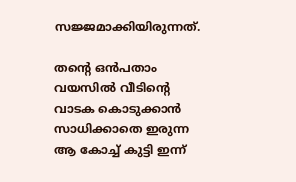സജ്ജമാക്കിയിരുന്നത്.

തന്റെ ഒൻപതാം വയസിൽ വീടിന്റെ വാടക കൊടുക്കാൻ സാധിക്കാതെ ഇരുന്ന ആ കോച്ച് കുട്ടി ഇന്ന്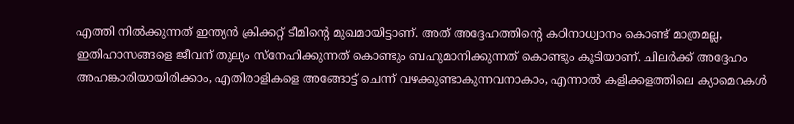എത്തി നിൽക്കുന്നത് ഇന്ത്യൻ ക്രിക്കറ്റ് ടീമിന്റെ മുഖമായിട്ടാണ്. അത് അദ്ദേഹത്തിന്റെ കഠിനാധ്വാനം കൊണ്ട് മാത്രമല്ല, ഇതിഹാസങ്ങളെ ജീവന് തുല്യം സ്നേഹിക്കുന്നത് കൊണ്ടും ബഹുമാനിക്കുന്നത് കൊണ്ടും കൂടിയാണ്. ചിലർക്ക് അദ്ദേഹം അഹങ്കാരിയായിരിക്കാം, എതിരാളികളെ അങ്ങോട്ട് ചെന്ന് വഴക്കുണ്ടാകുന്നവനാകാം, എന്നാൽ കളിക്കളത്തിലെ ക്യാമെറകൾ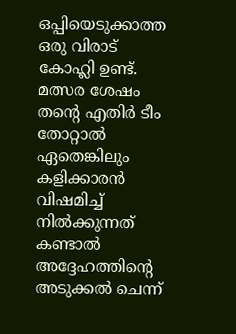ഒപ്പിയെടുക്കാത്ത ഒരു വിരാട് കോഹ്ലി ഉണ്ട്. മത്സര ശേഷം തന്റെ എതിർ ടീം തോറ്റാൽ ഏതെങ്കിലും കളിക്കാരൻ വിഷമിച്ച് നിൽക്കുന്നത് കണ്ടാൽ അദ്ദേഹത്തിന്റെ അടുക്കൽ ചെന്ന്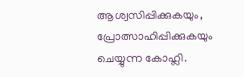ആശ്വസിപ്പിക്കുകയും, പ്രോത്സാഹിപ്പിക്കുകയും ചെയ്യുന്ന കോഹ്ലി.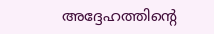അദ്ദേഹത്തിന്റെ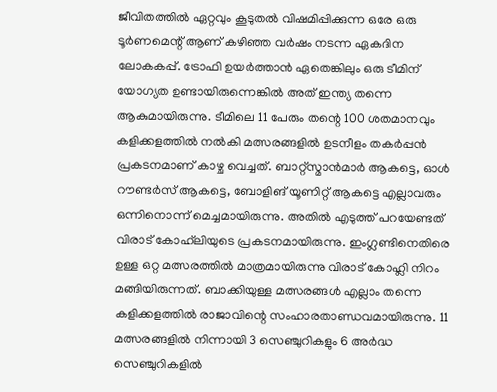ജീവിതത്തിൽ ഏറ്റവും കൂടുതൽ വിഷമിപ്പിക്കുന്ന ഒരേ ഒരു ടൂർണമെന്റ് ആണ് കഴിഞ്ഞ വർഷം നടന്ന ഏകദിന ലോകകപ്പ്. ട്രോഫി ഉയർത്താൻ ഏതെങ്കിലും ഒരു ടീമിന് യോഗ്യത ഉണ്ടായിരുന്നെങ്കിൽ അത് ഇന്ത്യ തന്നെ ആകുമായിരുന്നു. ടീമിലെ 11 പേരും തന്റെ 100 ശതമാനവും കളിക്കളത്തിൽ നൽകി മത്സരങ്ങളിൽ ഉടനീളം തകർപ്പൻ പ്രകടനമാണ് കാഴ്ച വെച്ചത്. ബാറ്റ്സ്മാൻമാർ ആകട്ടെ, ഓൾ റൗണ്ടർസ് ആകട്ടെ, ബോളിങ് യൂണിറ്റ് ആകട്ടെ എല്ലാവരും ഒന്നിനൊന്ന് മെച്ചമായിരുന്നു. അതിൽ എടുത്ത് പറയേണ്ടത് വിരാട് കോഹ്‌ലിയുടെ പ്രകടനമായിരുന്നു. ഇംഗ്ലണ്ടിനെതിരെ ഉള്ള ഒറ്റ മത്സരത്തിൽ മാത്രമായിരുന്നു വിരാട് കോഹ്ലി നിറം മങ്ങിയിരുന്നത്. ബാക്കിയുള്ള മത്സരങ്ങൾ എല്ലാം തന്നെ കളിക്കളത്തിൽ രാജാവിന്റെ സംഹാരതാണ്ഡവമായിരുന്നു. 11 മത്സരങ്ങളിൽ നിന്നായി 3 സെഞ്ചുറികളും 6 അർദ്ധ സെഞ്ചുറികളിൽ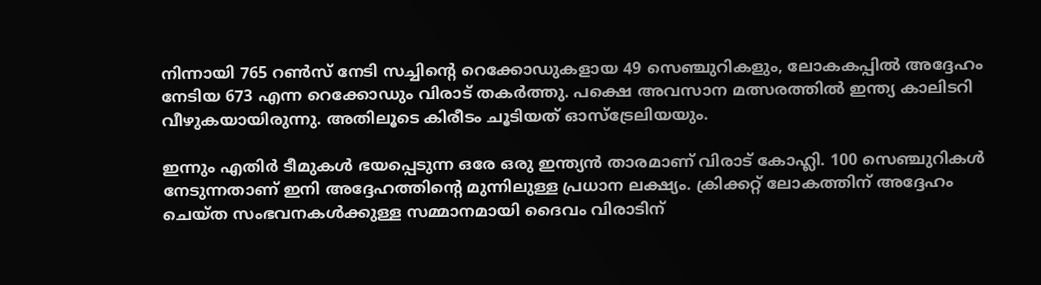നിന്നായി 765 റൺസ് നേടി സച്ചിന്റെ റെക്കോഡുകളായ 49 സെഞ്ചുറികളും, ലോകകപ്പിൽ അദ്ദേഹം നേടിയ 673 എന്ന റെക്കോഡും വിരാട് തകർത്തു. പക്ഷെ അവസാന മത്സരത്തിൽ ഇന്ത്യ കാലിടറി വീഴുകയായിരുന്നു. അതിലൂടെ കിരീടം ചൂടിയത് ഓസ്‌ട്രേലിയയും.

ഇന്നും എതിർ ടീമുകൾ ഭയപ്പെടുന്ന ഒരേ ഒരു ഇന്ത്യൻ താരമാണ് വിരാട് കോഹ്ലി. 100 സെഞ്ചുറികൾ നേടുന്നതാണ് ഇനി അദ്ദേഹത്തിന്റെ മുന്നിലുള്ള പ്രധാന ലക്ഷ്യം. ക്രിക്കറ്റ് ലോകത്തിന് അദ്ദേഹം ചെയ്ത സംഭവനകൾക്കുള്ള സമ്മാനമായി ദൈവം വിരാടിന്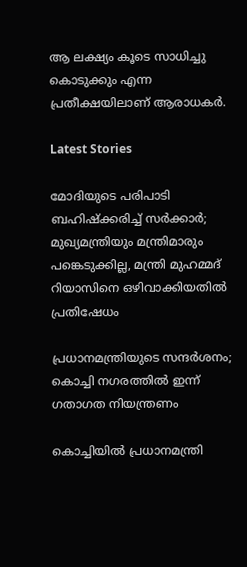ആ ലക്ഷ്യം കൂടെ സാധിച്ചു കൊടുക്കും എന്ന പ്രതീക്ഷയിലാണ് ആരാധകർ.

Latest Stories

മോദിയുടെ പരിപാടി ബഹിഷ്ക്കരിച്ച് സർക്കാർ; മുഖ്യമന്ത്രിയും മന്ത്രിമാരും പങ്കെടുക്കില്ല, മന്ത്രി മുഹമ്മദ് റിയാസിനെ ഒഴിവാക്കിയതിൽ പ്രതിഷേധം

പ്രധാനമന്ത്രിയുടെ സന്ദർശനം; കൊച്ചി നഗരത്തിൽ ഇന്ന് ഗതാഗത നിയന്ത്രണം

കൊച്ചിയിൽ പ്രധാനമന്ത്രി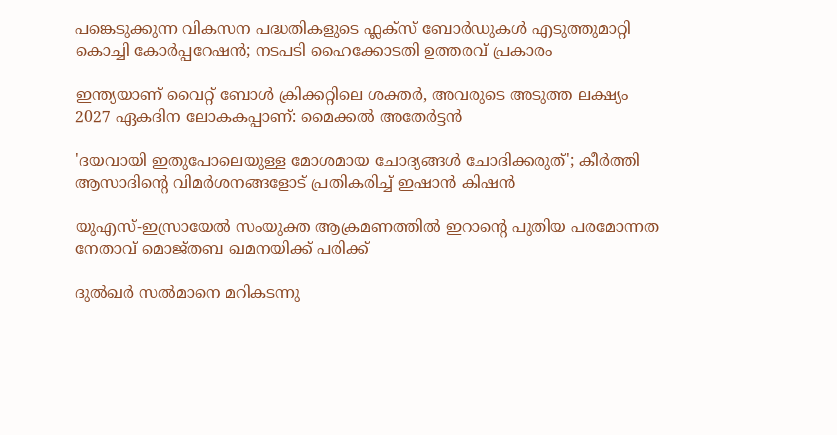പങ്കെടുക്കുന്ന വികസന പദ്ധതികളുടെ ഫ്ലക്സ് ബോർഡുകൾ എടുത്തുമാറ്റി കൊച്ചി കോർപ്പറേഷൻ; നടപടി ഹൈക്കോടതി ഉത്തരവ് പ്രകാരം

ഇന്ത്യയാണ് വൈറ്റ് ബോൾ ക്രിക്കറ്റിലെ ശക്തർ, അവരുടെ അടുത്ത ലക്ഷ്യം 2027 ഏകദിന ലോകകപ്പാണ്: മൈക്കല്‍ അതേര്‍ട്ടന്‍

'ദയവായി ഇതുപോലെയുള്ള മോശമായ ചോദ്യങ്ങൾ ചോദിക്കരുത്'; കീര്‍ത്തി ആസാദിന്റെ വിമര്‍ശനങ്ങളോട് പ്രതികരിച്ച് ഇഷാന്‍ കിഷന്‍

യുഎസ്-ഇസ്രായേൽ സംയുക്ത ആക്രമണത്തിൽ ഇറാന്റെ പുതിയ പരമോന്നത നേതാവ് മൊജ്തബ ഖമനയിക്ക് പരിക്ക്

ദുൽഖർ സൽമാനെ മറികടന്നു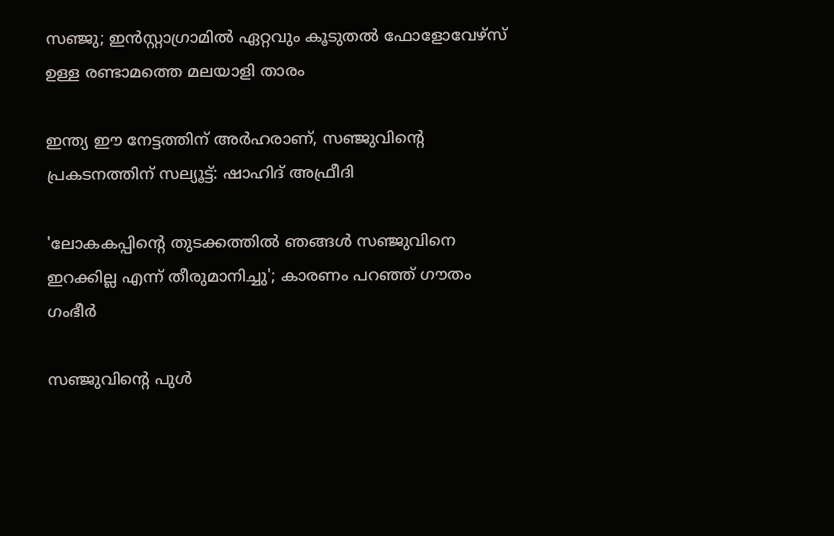സഞ്ജു; ഇൻസ്റ്റാഗ്രാമിൽ ഏറ്റവും കൂടുതൽ ഫോളോവേഴ്സ് ഉള്ള രണ്ടാമത്തെ മലയാളി താരം

ഇന്ത്യ ഈ നേട്ടത്തിന് അർഹരാണ്, സഞ്ജുവിന്റെ പ്രകടനത്തിന് സല്യൂട്ട്: ഷാഹിദ് അഫ്രീദി

'ലോകകപ്പിന്റെ തുടക്കത്തിൽ ഞങ്ങൾ സഞ്ജുവിനെ ഇറക്കില്ല എന്ന് തീരുമാനിച്ചു'; കാരണം പറഞ്ഞ് ഗൗതം ഗംഭീർ

സഞ്ജുവിന്റെ പുൾ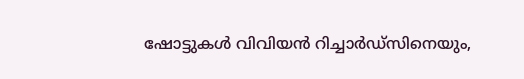ഷോട്ടുകൾ വിവിയൻ റിച്ചാർഡ്സിനെയും,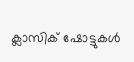ക്ലാസിക് ഷോട്ടുകൾ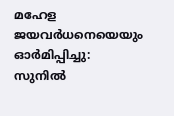മഹേള ജയവർധനെയെയും ഓർമിപ്പിച്ചു: സുനിൽ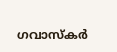ഗവാസ്കർ